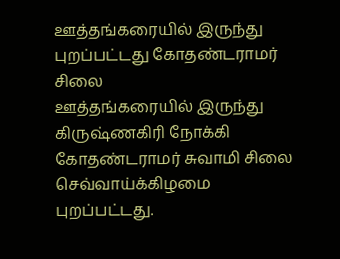ஊத்தங்கரையில் இருந்து புறப்பட்டது கோதண்டராமர் சிலை
ஊத்தங்கரையில் இருந்து கிருஷ்ணகிரி நோக்கி கோதண்டராமர் சுவாமி சிலை செவ்வாய்க்கிழமை புறப்பட்டது.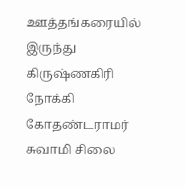ஊத்தங்கரையில் இருந்து கிருஷ்ணகிரி நோக்கி கோதண்டராமர் சுவாமி சிலை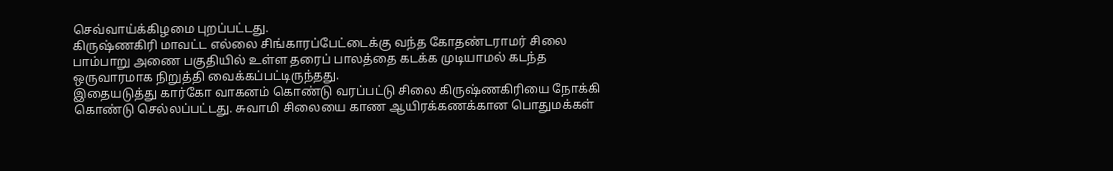செவ்வாய்க்கிழமை புறப்பட்டது.
கிருஷ்ணகிரி மாவட்ட எல்லை சிங்காரப்பேட்டைக்கு வந்த கோதண்டராமர் சிலை பாம்பாறு அணை பகுதியில் உள்ள தரைப் பாலத்தை கடக்க முடியாமல் கடந்த ஒருவாரமாக நிறுத்தி வைக்கப்பட்டிருந்தது.
இதையடுத்து கார்கோ வாகனம் கொண்டு வரப்பட்டு சிலை கிருஷ்ணகிரியை நோக்கி கொண்டு செல்லப்பட்டது. சுவாமி சிலையை காண ஆயிரக்கணக்கான பொதுமக்கள்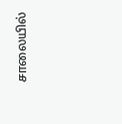சாலையில்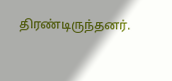திரண்டிருந்தனர்.